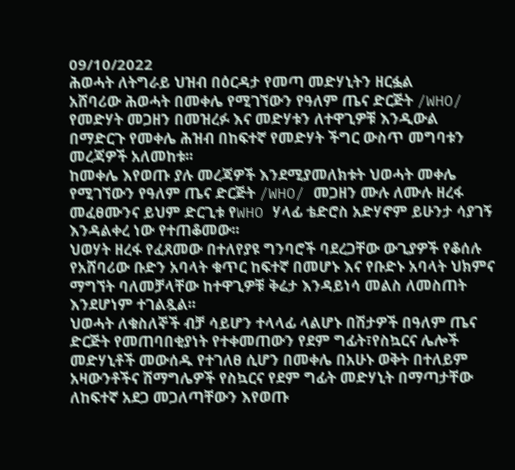09/10/2022
ሕወሓት ለትግራይ ህዝብ በዕርዳታ የመጣ መድሃኒትን ዘርፏል
አሸባሪው ሕወሓት በመቀሌ የሚገኘውን የዓለም ጤና ድርጅት /WHO/ የመድሃት መጋዘን በመዝረፉ እና መድሃቱን ለተዋጊዎቹ እንዲውል በማድርጉ የመቀሌ ሕዝብ በከፍተኛ የመድሃት ችግር ውስጥ መግባቱን መረጃዎች አለመከቱ፡፡
ከመቀሌ እየወጡ ያሉ መረጃዎች እንደሚያመለክቱት ህወሓት መቀሌ የሚገኘውን የዓለም ጤና ድርጅት /WHO/ መጋዘን ሙሉ ለሙሉ ዘረፋ መፈፀሙንና ይህም ድርጊቱ የWHO ሃላፊ ቴድሮስ አድሃኖም ይሁንታ ሳያገኝ እንዳልቀረ ነው የተጠቆመው፡፡
ህወሃት ዘረፋ የፈጸመው በተለየያዩ ግንባሮች ባደረጋቸው ውጊያዎች የቆሰሉ የአሸባሪው ቡድን አባላት ቁጥር ከፍተኛ በመሆኑ እና የቡድኑ አባላት ህክምና ማግኘት ባለመቻላቸው ከተዋጊዎቹ ቅሬታ እንዳይነሳ መልስ ለመስጠት እንደሆነም ተገልጿል፡፡
ህወሓት ለቁስለኞች ብቻ ሳይሆን ተላላፊ ላልሆኑ በሽታዎች በዓለም ጤና ድርጅት የመጠባበቂያነት የተቀመጠውን የደም ግፊት፣የስኳርና ሌሎች መድሃኒቶች መውሰዱ የተገለፀ ሲሆን በመቀሌ በአሁኑ ወቅት በተለይም አዛውንቶችና ሽማግሌዎች የስኳርና የደም ግፊት መድሃኒት በማጣታቸው ለከፍተኛ አደጋ መጋለጣቸውን እየወጡ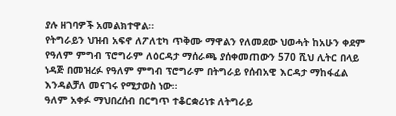ያሉ ዘገባዎች አመልክተዋል፡፡
የትግራይን ህዝብ አፍኖ ለፖለቲካ ጥቅሙ ማዋልን የለመደው ህወሓት ከአሁን ቀደም የዓለም ምግብ ፕሮግራም ለዕርዳታ ማሰራጫ ያሰቀመጠውን 570 ሺህ ሊትር በላይ ነዳጅ በመዝረፉ የዓለም ምግብ ፕሮግራም በትግራይ የሰብአዊ እርዳታ ማከፋፈል እንዳልቻለ መናገሩ የሚታወስ ነው፡፡
ዓለም አቀፉ ማህበረሰብ በርግጥ ተቆርቋሪነቱ ለትግራይ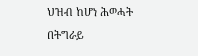ህዝብ ከሆነ ሕወሓት በትግራይ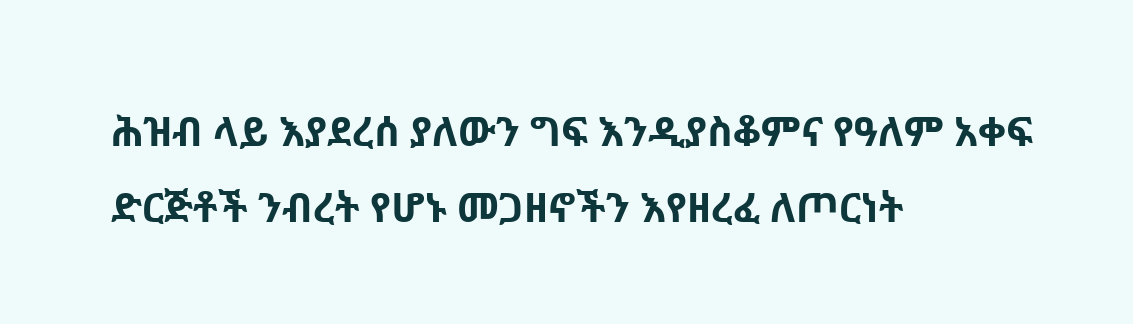ሕዝብ ላይ እያደረሰ ያለውን ግፍ እንዲያስቆምና የዓለም አቀፍ ድርጅቶች ንብረት የሆኑ መጋዘኖችን እየዘረፈ ለጦርነት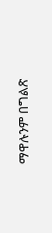ማዋሉንም በግልጽ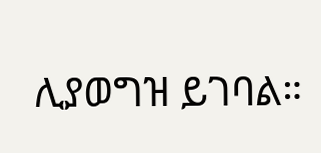ሊያወግዝ ይገባል።